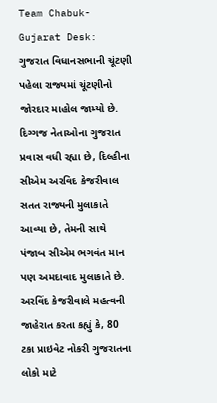Team Chabuk-Gujarat Desk: ગુજરાત વિધાનસભાની ચૂંટણી પહેલા રાજ્યમાં ચૂંટણીનો જોરદાર માહોલ જામ્યો છે. દિગ્ગજ નેતાઓના ગુજરાત પ્રવાસ વધી રહ્યા છે, દિલ્હીના સીએમ અરવિદ કેજરીવાલ સતત રાજ્યની મુલાકાતે આવ્યા છે, તેમની સાથે પંજાબ સીએમ ભગવંત માન પણ અમદાવાદ મુલાકાતે છે. અરવિંદ કેજરીવાલે મહત્વની જાહેરાત કરતા કહ્યું કે, 80 ટકા પ્રાઇવેટ નોકરી ગુજરાતના લોકો માટે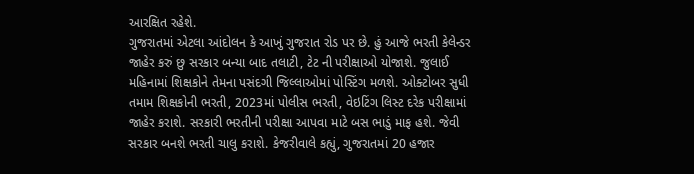આરક્ષિત રહેશે.
ગુજરાતમાં એટલા આંદોલન કે આખું ગુજરાત રોડ પર છે. હું આજે ભરતી કેલેન્ડર જાહેર કરું છુ સરકાર બન્યા બાદ તલાટી, ટેટ ની પરીક્ષાઓ યોજાશે. જુલાઈ મહિનામાં શિક્ષકોને તેમના પસંદગી જિલ્લાઓમાં પોસ્ટિંગ મળશે. ઓક્ટોબર સુધી તમામ શિક્ષકોની ભરતી, 2023માં પોલીસ ભરતી, વેઇટિંગ લિસ્ટ દરેક પરીક્ષામાં જાહેર કરાશે. સરકારી ભરતીની પરીક્ષા આપવા માટે બસ ભાડું માફ હશે. જેવી સરકાર બનશે ભરતી ચાલુ કરાશે. કેજરીવાલે કહ્યું, ગુજરાતમાં 20 હજાર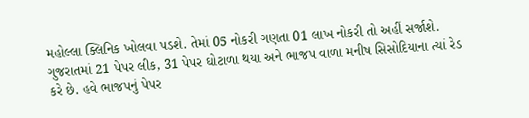મહોલ્લા ક્લિનિક ખોલવા પડશે. તેમાં 05 નોકરી ગણતા 01 લાખ નોકરી તો અહીં સર્જાશે. ગુજરાતમાં 21 પેપર લીક, 31 પેપર ઘોટાળા થયા અને ભાજપ વાળા મનીષ સિસોદિયાના ત્યાં રેડ કરે છે. હવે ભાજપનું પેપર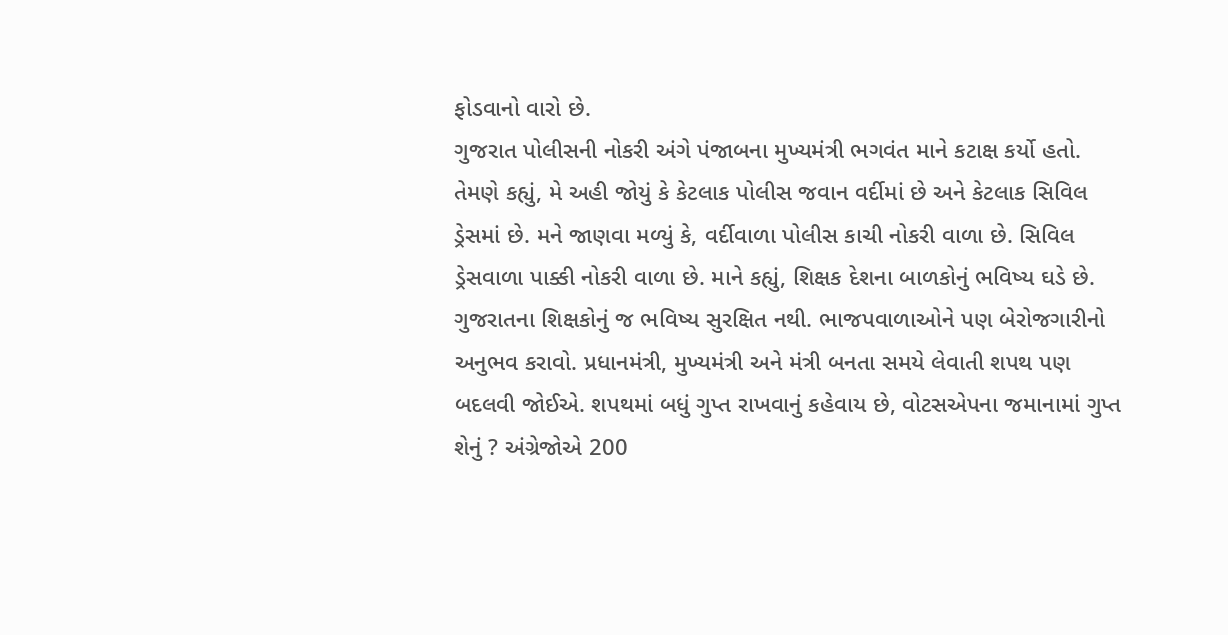ફોડવાનો વારો છે.
ગુજરાત પોલીસની નોકરી અંગે પંજાબના મુખ્યમંત્રી ભગવંત માને કટાક્ષ કર્યો હતો. તેમણે કહ્યું, મે અહી જોયું કે કેટલાક પોલીસ જવાન વર્દીમાં છે અને કેટલાક સિવિલ ડ્રેસમાં છે. મને જાણવા મળ્યું કે, વર્દીવાળા પોલીસ કાચી નોકરી વાળા છે. સિવિલ ડ્રેસવાળા પાક્કી નોકરી વાળા છે. માને કહ્યું, શિક્ષક દેશના બાળકોનું ભવિષ્ય ઘડે છે. ગુજરાતના શિક્ષકોનું જ ભવિષ્ય સુરક્ષિત નથી. ભાજપવાળાઓને પણ બેરોજગારીનો અનુભવ કરાવો. પ્રધાનમંત્રી, મુખ્યમંત્રી અને મંત્રી બનતા સમયે લેવાતી શપથ પણ બદલવી જોઈએ. શપથમાં બધું ગુપ્ત રાખવાનું કહેવાય છે, વોટસએપના જમાનામાં ગુપ્ત શેનું ? અંગ્રેજોએ 200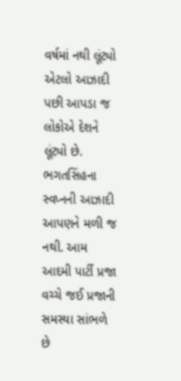વર્ષમાં નથી લૂંટ્યો એટલો આઝાદી પછી આપડા જ લોકોએ દેશને લૂંટ્યો છે. ભગતસિંહના સ્વપ્નની આઝાદી આપણને મળી જ નથી. આમ આદમી પાર્ટી પ્રજા વચ્ચે જઈ પ્રજાની સમસ્યા સાંભળે છે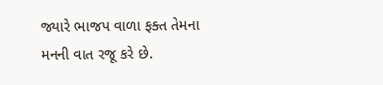જ્યારે ભાજપ વાળા ફક્ત તેમના મનની વાત રજૂ કરે છે.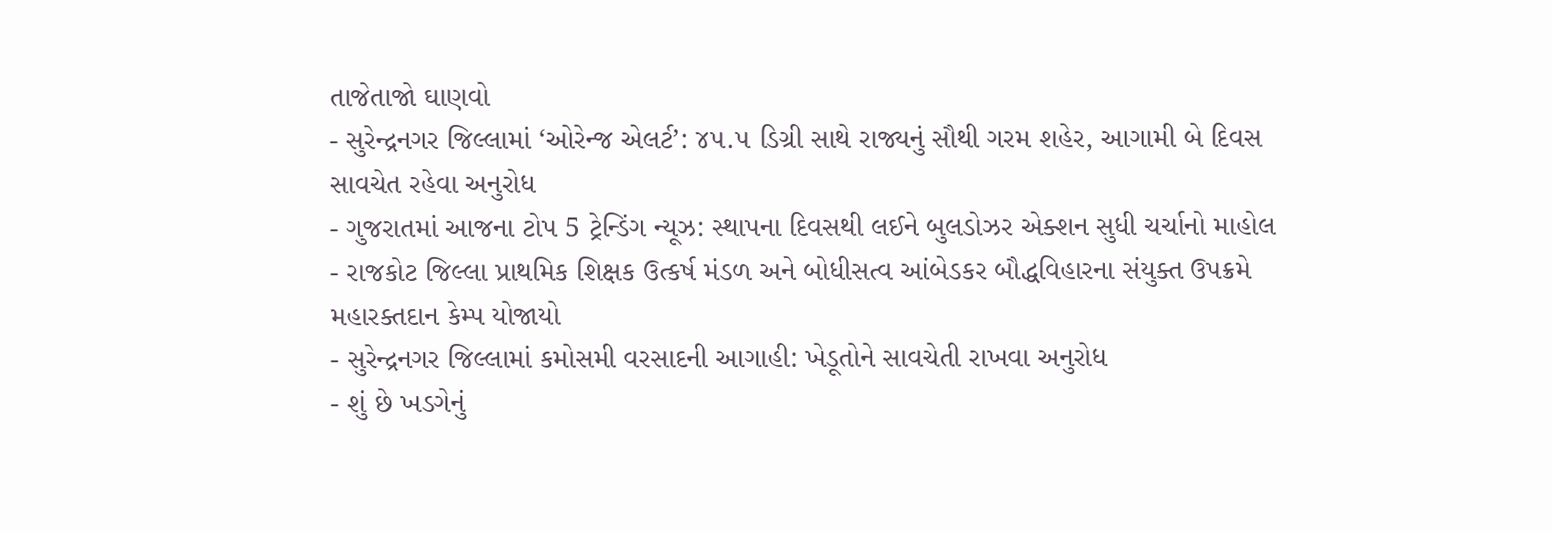તાજેતાજો ઘાણવો
- સુરેન્દ્રનગર જિલ્લામાં ‘ઓરેન્જ એલર્ટ’: ૪૫.૫ ડિગ્રી સાથે રાજ્યનું સૌથી ગરમ શહેર, આગામી બે દિવસ સાવચેત રહેવા અનુરોધ
- ગુજરાતમાં આજના ટોપ 5 ટ્રેન્ડિંગ ન્યૂઝ: સ્થાપના દિવસથી લઈને બુલડોઝર એક્શન સુધી ચર્ચાનો માહોલ
- રાજકોટ જિલ્લા પ્રાથમિક શિક્ષક ઉત્કર્ષ મંડળ અને બોધીસત્વ આંબેડકર બૌદ્ધવિહારના સંયુક્ત ઉપક્રમે મહારક્તદાન કેમ્પ યોજાયો
- સુરેન્દ્રનગર જિલ્લામાં કમોસમી વરસાદની આગાહી: ખેડૂતોને સાવચેતી રાખવા અનુરોધ
- શું છે ખડગેનું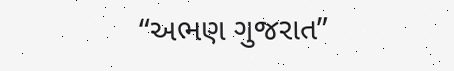“અભણ ગુજરાત”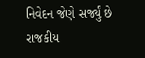નિવેદન જેણે સર્જ્યું છે રાજકીય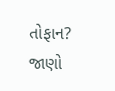તોફાન? જાણો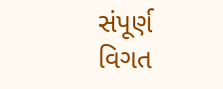સંપૂર્ણ વિગત